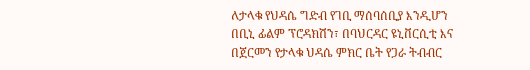ለታላቁ የህዳሴ ግድብ የገቢ ማሰባሰቢያ እንዲሆን በቢኒ ፊልም ፕሮዳክሽን፣ በባህርዳር ዩኒቨርሲቲ እና በጀርመን የታላቁ ህዳሴ ምክር ቤት የጋራ ትብብር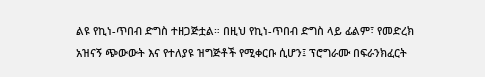ልዩ የኪነ-ጥበብ ድግስ ተዘጋጅቷል። በዚህ የኪነ-ጥበብ ድግስ ላይ ፊልም፣ የመድረክ አዝናኝ ጭውውት እና የተለያዩ ዝግጅቶች የሚቀርቡ ሲሆን፤ ፕሮግራሙ በፍራንክፈርት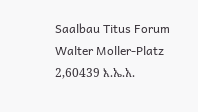Saalbau Titus Forum Walter Moller-Platz 2,60439 እ.ኤ.አ.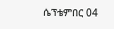ሴፕቴምበር 04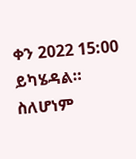ቀን 2022 15:00 ይካሄዳል። ስለሆነም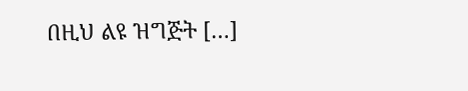በዚህ ልዩ ዝግጅት […]